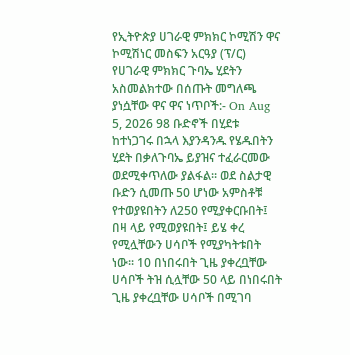የኢትዮጵያ ሀገራዊ ምክክር ኮሚሽን ዋና ኮሚሽነር መስፍን አርዓያ (ፕ/ር) የሀገራዊ ምክክር ጉባኤ ሂደትን አስመልክተው በሰጡት መግለጫ ያነሷቸው ዋና ዋና ነጥቦች:- On Aug 5, 2026 98 ቡድኖች በሂደቱ ከተነጋገሩ በኋላ እያንዳንዱ የሄዱበትን ሂደት በቃለጉባኤ ይያዝና ተፈራርመው ወደሚቀጥለው ያልፋል፡፡ ወደ ስልታዊ ቡድን ሲመጡ 50 ሆነው አምስቶቹ የተወያዩበትን ለ250 የሚያቀርቡበት፤ በዛ ላይ የሚወያዩበት፤ ይሄ ቀረ የሚሏቸውን ሀሳቦች የሚያካትቱበት ነው፡፡ 10 በነበሩበት ጊዜ ያቀረቧቸው ሀሳቦች ትዝ ሲሏቸው 50 ላይ በነበሩበት ጊዜ ያቀረቧቸው ሀሳቦች በሚገባ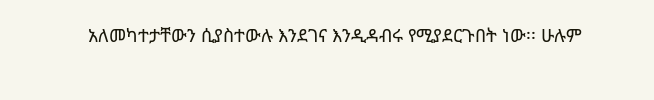አለመካተታቸውን ሲያስተውሉ እንደገና እንዲዳብሩ የሚያደርጉበት ነው፡፡ ሁሉም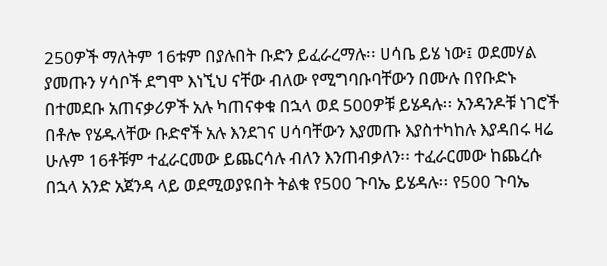250ዎች ማለትም 16ቱም በያሉበት ቡድን ይፈራረማሉ፡፡ ሀሳቤ ይሄ ነው፤ ወደመሃል ያመጡን ሃሳቦች ደግሞ እነኚህ ናቸው ብለው የሚግባቡባቸውን በሙሉ በየቡድኑ በተመደቡ አጠናቃሪዎች አሉ ካጠናቀቁ በኋላ ወደ 500ዎቹ ይሄዳሉ፡፡ አንዳንዶቹ ነገሮች በቶሎ የሄዱላቸው ቡድኖች አሉ እንደገና ሀሳባቸውን እያመጡ እያስተካከሉ እያዳበሩ ዛሬ ሁሉም 16ቶቹም ተፈራርመው ይጨርሳሉ ብለን እንጠብቃለን፡፡ ተፈራርመው ከጨረሱ በኋላ አንድ አጀንዳ ላይ ወደሚወያዩበት ትልቁ የ500 ጉባኤ ይሄዳሉ፡፡ የ500 ጉባኤ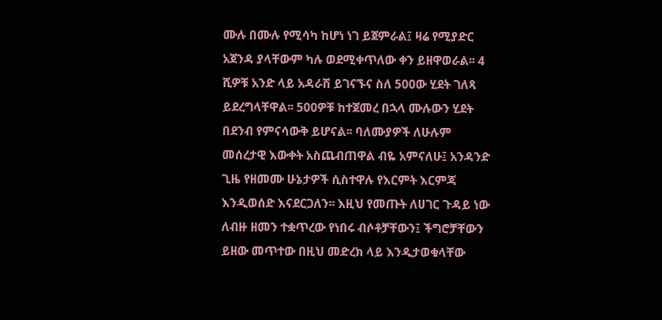ሙሉ በሙሉ የሚሳካ ከሆነ ነገ ይጀምራል፤ ዛሬ የሚያድር አጀንዳ ያላቸውም ካሉ ወደሚቀጥለው ቀን ይዘዋወራል፡፡ 4 ሺዎቹ አንድ ላይ አዳራሽ ይገናኙና ስለ 500ው ሂደት ገለጻ ይደረግላቸዋል፡፡ 500ዎቹ ከተጀመረ በኋላ ሙሉውን ሂደት በደንብ የምናሳውቅ ይሆናል፡፡ ባለሙያዎች ለሁሉም መሰረታዊ እውቀት አስጨብጠዋል ብዬ አምናለሁ፤ አንዳንድ ጊዜ የዘመሙ ሁኔታዎች ሲስተዋሉ የእርምት እርምጃ እንዲወሰድ እናደርጋለን፡፡ እዚህ የመጡት ለሀገር ጉዳይ ነው ለብዙ ዘመን ተቋጥረው የነበሩ ብሶቶቻቸውን፤ ችግሮቻቸውን ይዘው መጥተው በዚህ መድረክ ላይ እንዲታወቁላቸው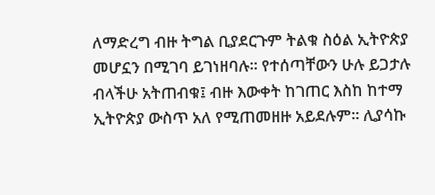ለማድረግ ብዙ ትግል ቢያደርጉም ትልቁ ስዕል ኢትዮጵያ መሆኗን በሚገባ ይገነዘባሉ፡፡ የተሰጣቸውን ሁሉ ይጋታሉ ብላችሁ አትጠብቁ፤ ብዙ እውቀት ከገጠር እስከ ከተማ ኢትዮጵያ ውስጥ አለ የሚጠመዘዙ አይደሉም፡፡ ሊያሳኩ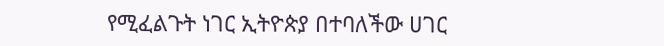የሚፈልጉት ነገር ኢትዮጵያ በተባለችው ሀገር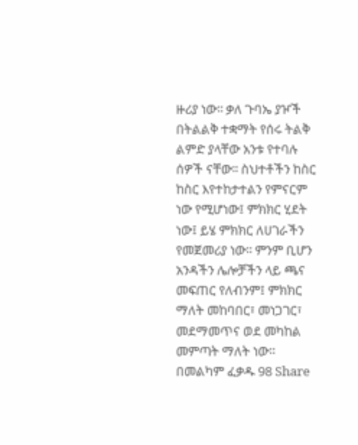ዙሪያ ነው፡፡ ቃለ ጉባኤ ያዦች በትልልቅ ተቋማት የሰሩ ትልቅ ልምድ ያላቸው አንቱ የተባሉ ሰዎች ናቸው፡፡ ስህተቶችን ከስር ከስር እየተከታተልን የምናርም ነው የሚሆነው፤ ምክክር ሂደት ነው፤ ይሄ ምክክር ለሀገራችን የመጀመሪያ ነው፡፡ ምንም ቢሆን አንዳችን ሌሎቻችን ላይ ጫና መፍጠር የለብንም፤ ምክክር ማለት መከባበር፣ መነጋገር፣ መደማመጥና ወደ መካከል መምጣት ማለት ነው። በመልካም ፈቃዱ 98 Share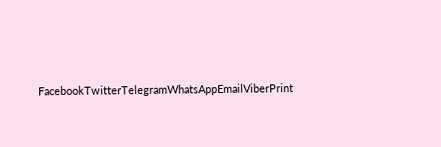FacebookTwitterTelegramWhatsAppEmailViberPrint